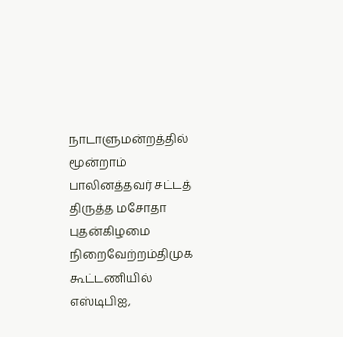நாடாளுமன்றத்தில் மூன்றாம் பாலினத்தவர் சட்டத் திருத்த மசோதா புதன்கிழமை நிறைவேற்றம்திமுக கூட்டணியில் எஸ்டிபிஐ,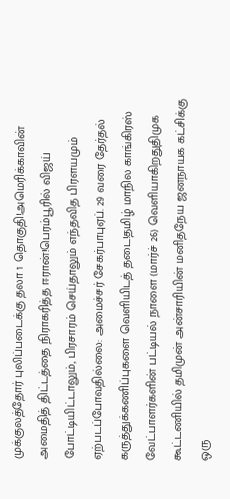முக்குலத்தோர் புலிப்படைக்கு தலா 1 தொகுதி!அமெரிக்காவின் அமைதித் திட்டத்தை நிராகரித்த ஈரான்!பெரம்பூரில் விஜய் போட்டியிட்டாலும், பிரசாரம் செய்தாலும் எந்தவித பிரளயமும் ஏற்படப்போவதில்லை: அமைச்சர் சேகர்பாபுஏப். 29 வரை தேர்தல் கருத்துக்கணிப்புகளை வெளியிடத் தடை!தமிழ் மாநில காங்கிரஸ் வேட்பாளர்களின் பட்டியல் நாளை (மார்ச் 26) வெளியாகிறதுதிமுக கூட்டணியில் தமிமுன் அன்சாரியின் மனிதநேய ஜனநாயக கட்சிக்கு ஒரு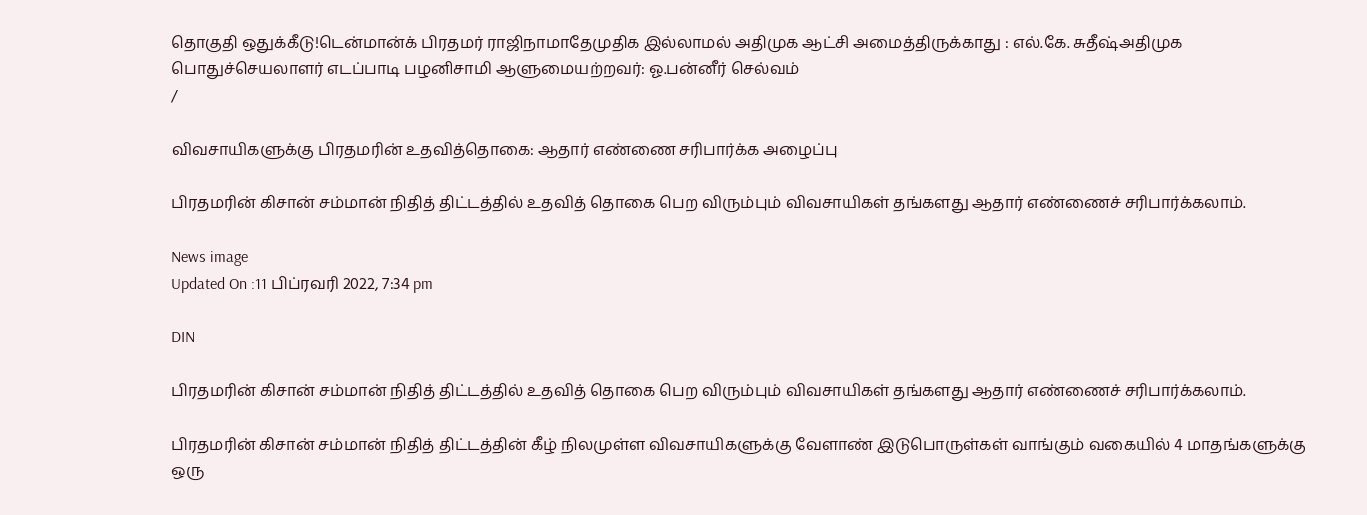தொகுதி ஒதுக்கீடு!டென்மான்க் பிரதமர் ராஜிநாமாதேமுதிக இல்லாமல் அதிமுக ஆட்சி அமைத்திருக்காது : எல்.கே. சுதீஷ்அதிமுக பொதுச்செயலாளர் எடப்பாடி பழனிசாமி ஆளுமையற்றவர்: ஓ.பன்னீர் செல்வம்
/

விவசாயிகளுக்கு பிரதமரின் உதவித்தொகை: ஆதார் எண்ணை சரிபார்க்க அழைப்பு

பிரதமரின் கிசான் சம்மான் நிதித் திட்டத்தில் உதவித் தொகை பெற விரும்பும் விவசாயிகள் தங்களது ஆதார் எண்ணைச் சரிபார்க்கலாம்.

News image
Updated On :11 பிப்ரவரி 2022, 7:34 pm

DIN

பிரதமரின் கிசான் சம்மான் நிதித் திட்டத்தில் உதவித் தொகை பெற விரும்பும் விவசாயிகள் தங்களது ஆதார் எண்ணைச் சரிபார்க்கலாம்.

பிரதமரின் கிசான் சம்மான் நிதித் திட்டத்தின் கீழ் நிலமுள்ள விவசாயிகளுக்கு வேளாண் இடுபொருள்கள் வாங்கும் வகையில் 4 மாதங்களுக்கு ஒரு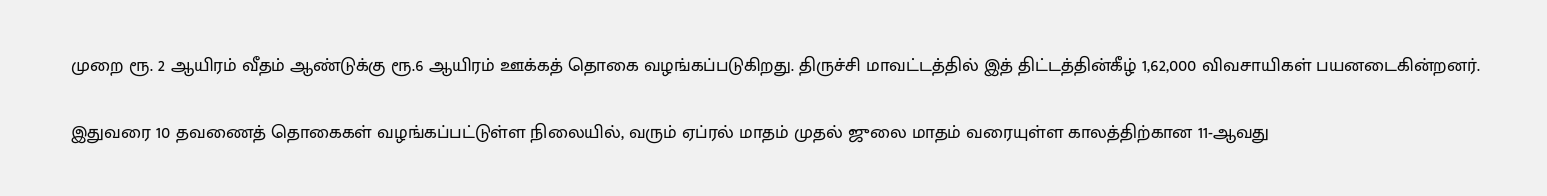முறை ரூ. 2 ஆயிரம் வீதம் ஆண்டுக்கு ரூ.6 ஆயிரம் ஊக்கத் தொகை வழங்கப்படுகிறது. திருச்சி மாவட்டத்தில் இத் திட்டத்தின்கீழ் 1,62,000 விவசாயிகள் பயனடைகின்றனர்.

இதுவரை 10 தவணைத் தொகைகள் வழங்கப்பட்டுள்ள நிலையில், வரும் ஏப்ரல் மாதம் முதல் ஜுலை மாதம் வரையுள்ள காலத்திற்கான 11-ஆவது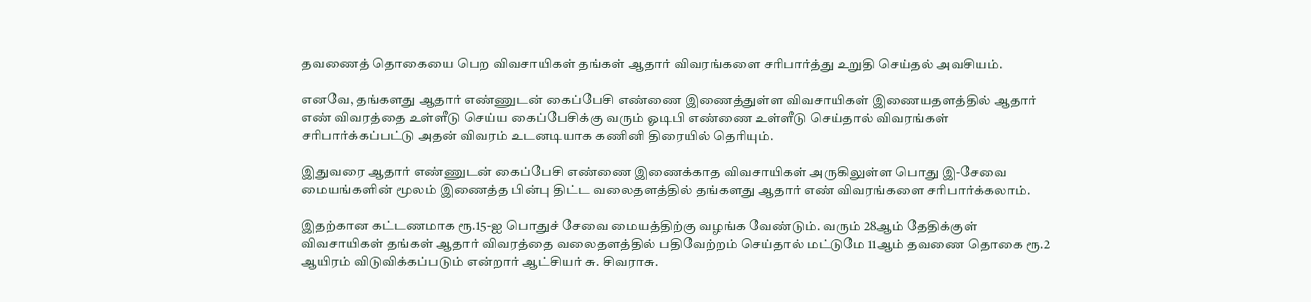தவணைத் தொகையை பெற விவசாயிகள் தங்கள் ஆதார் விவரங்களை சரிபார்த்து உறுதி செய்தல் அவசியம்.

எனவே, தங்களது ஆதார் எண்ணுடன் கைப்பேசி எண்ணை இணைத்துள்ள விவசாயிகள் இணையதளத்தில் ஆதார் எண் விவரத்தை உள்ளீடு செய்ய கைப்பேசிக்கு வரும் ஓடிபி எண்ணை உள்ளீடு செய்தால் விவரங்கள் சரிபார்க்கப்பட்டு அதன் விவரம் உடனடியாக கணினி திரையில் தெரியும்.

இதுவரை ஆதார் எண்ணுடன் கைப்பேசி எண்ணை இணைக்காத விவசாயிகள் அருகிலுள்ள பொது இ-சேவை மையங்களின் மூலம் இணைத்த பின்பு திட்ட வலைதளத்தில் தங்களது ஆதார் எண் விவரங்களை சரிபார்க்கலாம்.

இதற்கான கட்டணமாக ரூ.15-ஐ பொதுச் சேவை மையத்திற்கு வழங்க வேண்டும். வரும் 28ஆம் தேதிக்குள் விவசாயிகள் தங்கள் ஆதார் விவரத்தை வலைதளத்தில் பதிவேற்றம் செய்தால் மட்டுமே 11ஆம் தவணை தொகை ரூ.2 ஆயிரம் விடுவிக்கப்படும் என்றார் ஆட்சியர் சு. சிவராசு.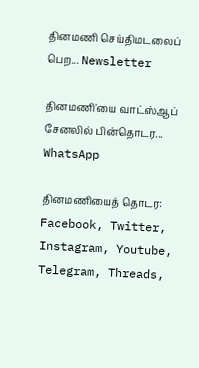தினமணி செய்திமடலைப் பெற... Newsletter

தினமணி'யை வாட்ஸ்ஆப் சேனலில் பின்தொடர... WhatsApp

தினமணியைத் தொடர: Facebook, Twitter, Instagram, Youtube, Telegram, Threads,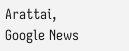Arattai, Google News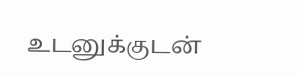உடனுக்குடன்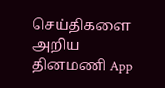செய்திகளை அறிய தினமணி App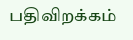பதிவிறக்கம்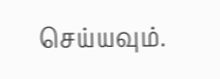செய்யவும்.